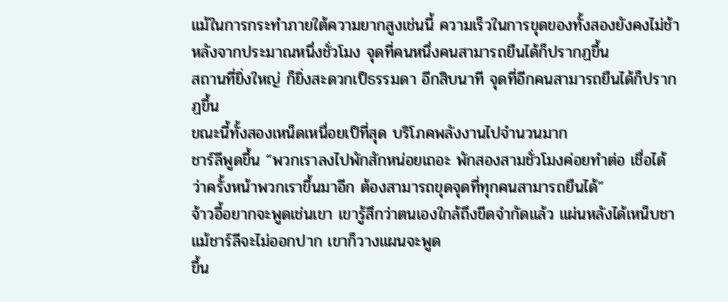แม้ในการกระทำภายใต้ความยากสูงเช่นนี้ ความเร็วในการขุดของทั้งสองยังคงไม่ช้า หลังจากประมาณหนึ่งชั่วโมง จุดที่คนหนึ่งคนสามารถยืนได้ก็ปรากฏขึ้น
สถานที่ยิ่งใหญ่ ก็ยิ่งสะดวกเป็ธรรมดา อีกสิบนาที จุดที่อีกคนสามารถยืนได้ก็ปรากฏขึ้น
ขณะนี้ทั้งสองเหน็ดเหนื่อยเป็ที่สุด บริโภคพลังงานไปจำนวนมาก
ชาร์ลีพูดขึ้น “พวกเราลงไปพักสักหน่อยเถอะ พักสองสามชั่วโมงค่อยทำต่อ เชื่อได้ ว่าครั้งหน้าพวกเราขึ้นมาอีก ต้องสามารถขุดจุดที่ทุกคนสามารถยืนได้”
จ้าวอี้อยากจะพูดเช่นเขา เขารู้สึกว่าตนเองใกล้ถึงขีดจำกัดแล้ว แผ่นหลังได้เหน็บชา แม้ชาร์ลีจะไม่ออกปาก เขาก็วางแผนจะพูด
ขึ้น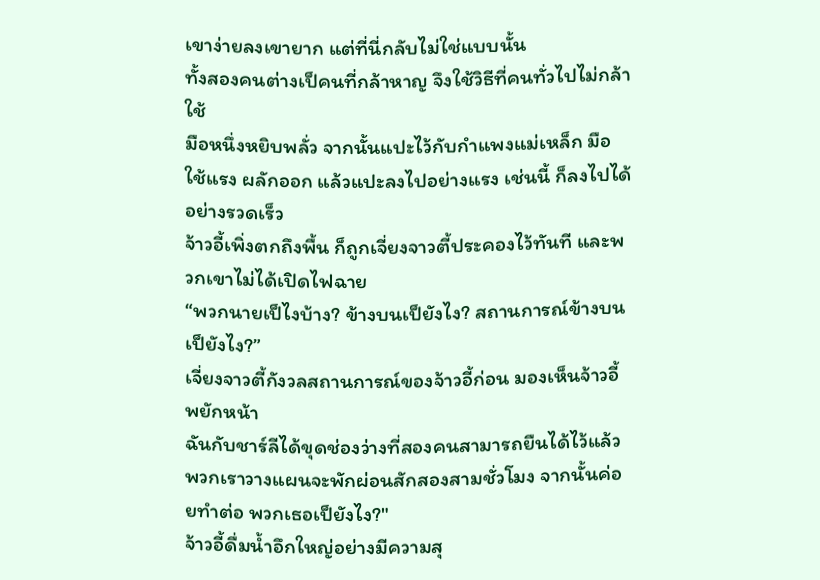เขาง่ายลงเขายาก แต่ที่นี่กลับไม่ใช่แบบนั้น
ทั้งสองคนต่างเป็คนที่กล้าหาญ จึงใช้วิธีที่คนทั่วไปไม่กล้าใช้
มือหนึ่งหยิบพลั่ว จากนั้นแปะไว้กับกำแพงแม่เหล็ก มือใช้แรง ผลักออก แล้วแปะลงไปอย่างแรง เช่นนี้ ก็ลงไปได้อย่างรวดเร็ว
จ้าวอี้เพิ่งตกถึงพื้น ก็ถูกเจี่ยงจาวตี้ประคองไว้ทันที และพวกเขาไม่ได้เปิดไฟฉาย
“พวกนายเป็ไงบ้าง? ข้างบนเป็ยังไง? สถานการณ์ข้างบนเป็ยังไง?”
เจี่ยงจาวตี้กังวลสถานการณ์ของจ้าวอี้ก่อน มองเห็นจ้าวอี้พยักหน้า
ฉันกับชาร์ลีได้ขุดช่องว่างที่สองคนสามารถยืนได้ไว้แล้ว พวกเราวางแผนจะพักผ่อนสักสองสามชั่วโมง จากนั้นค่อยทำต่อ พวกเธอเป็ยังไง?"
จ้าวอี้ดื่มน้ำอึกใหญ่อย่างมีความสุ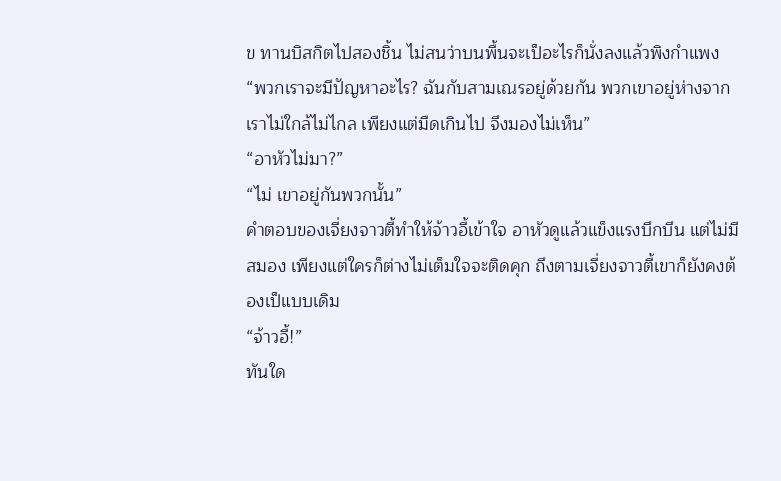ข ทานบิสกิตไปสองชิ้น ไม่สนว่าบนพื้นจะเป็อะไรก็นั่งลงแล้วพิงกำแพง
“พวกเราจะมีปัญหาอะไร? ฉันกับสามเณรอยู่ด้วยกัน พวกเขาอยู่ห่างจากเราไม่ใกล้ไม่ไกล เพียงแต่มืดเกินไป จึงมองไม่เห็น”
“อาหัวไม่มา?”
“ไม่ เขาอยู่กันพวกนั้น”
คำตอบของเจี่ยงจาวตี้ทำให้จ้าวอี้เข้าใจ อาหัวดูแล้วแข็งแรงบึกบึน แต่ไม่มีสมอง เพียงแต่ใครก็ต่างไม่เต็มใจจะติดคุก ถึงตามเจี่ยงจาวตี้เขาก็ยังคงต้องเป็แบบเดิม
“จ้าวอี้!”
ทันใด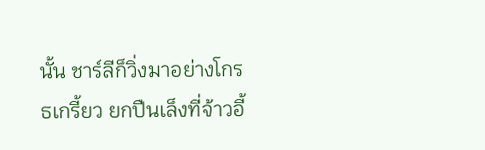นั้น ชาร์ลีก็วิ่งมาอย่างโกรธเกรี้ยว ยกปืนเล็งที่จ้าวอี้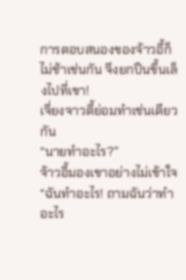การตอบสนองของจ้าวอี้ก็ไม่ช้าเช่นกัน จึงยกปืนขึ้นเล็งไปที่เขา!
เจี่ยงจาวตี้ย่อมทำเช่นเดียวกัน
“นายทำอะไร?”
จ้าวอี้มองเขาอย่างไม่เข้าใจ
“ฉันทำอะไร! ถามฉันว่าทำอะไร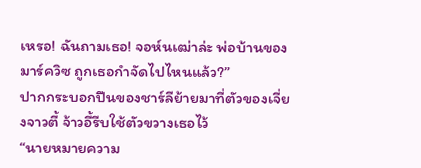เหรอ! ฉันถามเธอ! จอห์นเฒ่าล่ะ พ่อบ้านของมาร์ควิซ ถูกเธอกำจัดไปไหนแล้ว?”
ปากกระบอกปืนของชาร์ลีย้ายมาที่ตัวของเจี่ยงจาวตี้ จ้าวอี้รีบใช้ตัวขวางเธอไว้
“นายหมายความ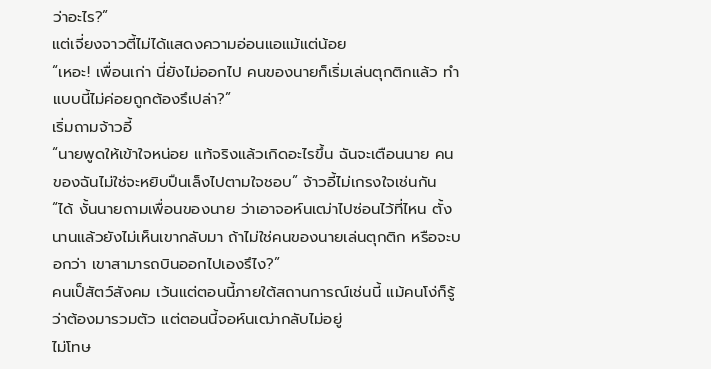ว่าอะไร?”
แต่เจี่ยงจาวตี้ไม่ได้แสดงความอ่อนแอแม้แต่น้อย
“เหอะ! เพื่อนเก่า นี่ยังไม่ออกไป คนของนายก็เริ่มเล่นตุกติกแล้ว ทำแบบนี้ไม่ค่อยถูกต้องรึเปล่า?”
เริ่มถามจ้าวอี้
“นายพูดให้เข้าใจหน่อย แท้จริงแล้วเกิดอะไรขึ้น ฉันจะเตือนนาย คนของฉันไม่ใช่จะหยิบปืนเล็งไปตามใจชอบ” จ้าวอี้ไม่เกรงใจเช่นกัน
“ได้ งั้นนายถามเพื่อนของนาย ว่าเอาจอห์นเฒ่าไปซ่อนไว้ที่ไหน ตั้งนานแล้วยังไม่เห็นเขากลับมา ถ้าไม่ใช่คนของนายเล่นตุกติก หรือจะบอกว่า เขาสามารถบินออกไปเองรึไง?”
คนเป็สัตว์สังคม เว้นแต่ตอนนี้ภายใต้สถานการณ์เช่นนี้ แม้คนโง่ก็รู้ว่าต้องมารวมตัว แต่ตอนนี้จอห์นเฒ่ากลับไม่อยู่
ไม่โทษ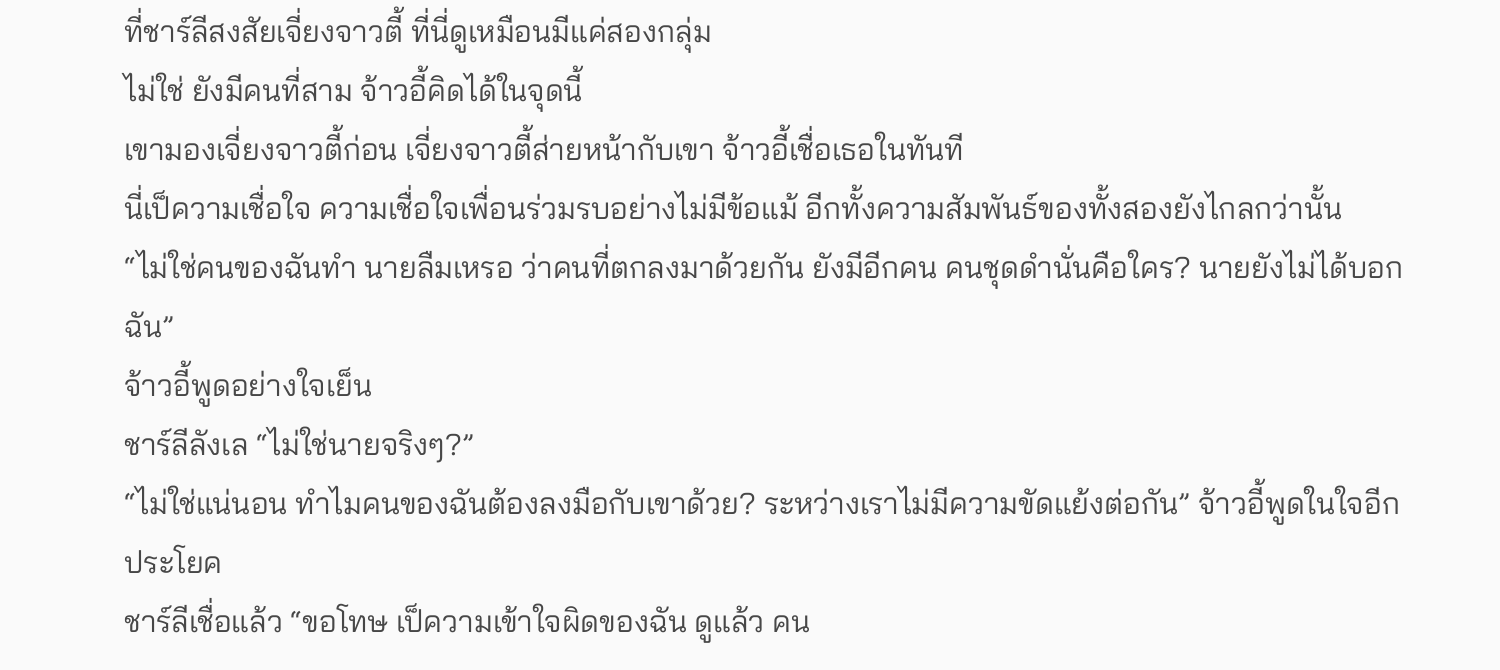ที่ชาร์ลีสงสัยเจี่ยงจาวตี้ ที่นี่ดูเหมือนมีแค่สองกลุ่ม
ไม่ใช่ ยังมีคนที่สาม จ้าวอี้คิดได้ในจุดนี้
เขามองเจี่ยงจาวตี้ก่อน เจี่ยงจาวตี้ส่ายหน้ากับเขา จ้าวอี้เชื่อเธอในทันที
นี่เป็ความเชื่อใจ ความเชื่อใจเพื่อนร่วมรบอย่างไม่มีข้อแม้ อีกทั้งความสัมพันธ์ของทั้งสองยังไกลกว่านั้น
“ไม่ใช่คนของฉันทำ นายลืมเหรอ ว่าคนที่ตกลงมาด้วยกัน ยังมีอีกคน คนชุดดำนั่นคือใคร? นายยังไม่ได้บอกฉัน”
จ้าวอี้พูดอย่างใจเย็น
ชาร์ลีลังเล “ไม่ใช่นายจริงๆ?”
“ไม่ใช่แน่นอน ทำไมคนของฉันต้องลงมือกับเขาด้วย? ระหว่างเราไม่มีความขัดแย้งต่อกัน” จ้าวอี้พูดในใจอีกประโยค
ชาร์ลีเชื่อแล้ว “ขอโทษ เป็ความเข้าใจผิดของฉัน ดูแล้ว คน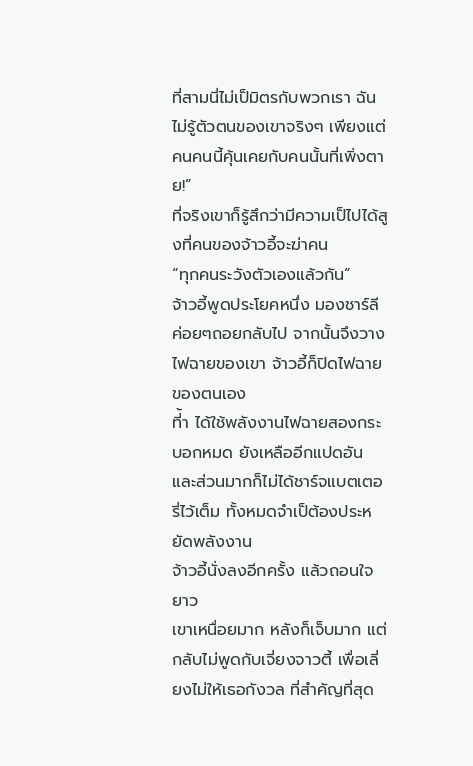ที่สามนี่ไม่เป็มิตรกับพวกเรา ฉันไม่รู้ตัวตนของเขาจริงๆ เพียงแต่คนคนนี้คุ้นเคยกับคนนั้นที่เพิ่งตาย!”
ที่จริงเขาก็รู้สึกว่ามีความเป็ไปได้สูงที่คนของจ้าวอี้จะฆ่าคน
“ทุกคนระวังตัวเองแล้วกัน”
จ้าวอี้พูดประโยคหนึ่ง มองชาร์ลีค่อยๆถอยกลับไป จากนั้นจึงวางไฟฉายของเขา จ้าวอี้ก็ปิดไฟฉายของตนเอง
ที่้า ได้ใช้พลังงานไฟฉายสองกระบอกหมด ยังเหลืออีกแปดอัน และส่วนมากก็ไม่ได้ชาร์จแบตเตอรี่ไว้เต็ม ทั้งหมดจำเป็ต้องประหยัดพลังงาน
จ้าวอี้นั่งลงอีกครั้ง แล้วถอนใจยาว
เขาเหนื่อยมาก หลังก็เจ็บมาก แต่กลับไม่พูดกับเจี่ยงจาวตี้ เพื่อเลี่ยงไม่ให้เธอกังวล ที่สำคัญที่สุด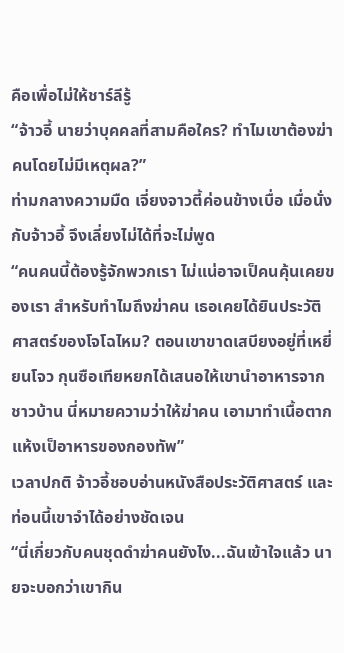คือเพื่อไม่ให้ชาร์ลีรู้
“จ้าวอี้ นายว่าบุคคลที่สามคือใคร? ทำไมเขาต้องฆ่าคนโดยไม่มีเหตุผล?”
ท่ามกลางความมืด เจี่ยงจาวตี้ค่อนข้างเบื่อ เมื่อนั่งกับจ้าวอี้ จึงเลี่ยงไม่ได้ที่จะไม่พูด
“คนคนนี้ต้องรู้จักพวกเรา ไม่แน่อาจเป็คนคุ้นเคยของเรา สำหรับทำไมถึงฆ่าคน เธอเคยได้ยินประวัติศาสตร์ของโจโฉไหม? ตอนเขาขาดเสบียงอยู่ที่เหยี่ยนโจว กุนซือเทียหยกได้เสนอให้เขานำอาหารจากชาวบ้าน นี่หมายความว่าให้ฆ่าคน เอามาทำเนื้อตากแห้งเป็อาหารของกองทัพ”
เวลาปกติ จ้าวอี้ชอบอ่านหนังสือประวัติศาสตร์ และท่อนนี้เขาจำได้อย่างชัดเจน
“นี่เกี่ยวกับคนชุดดำฆ่าคนยังไง...ฉันเข้าใจแล้ว นายจะบอกว่าเขากิน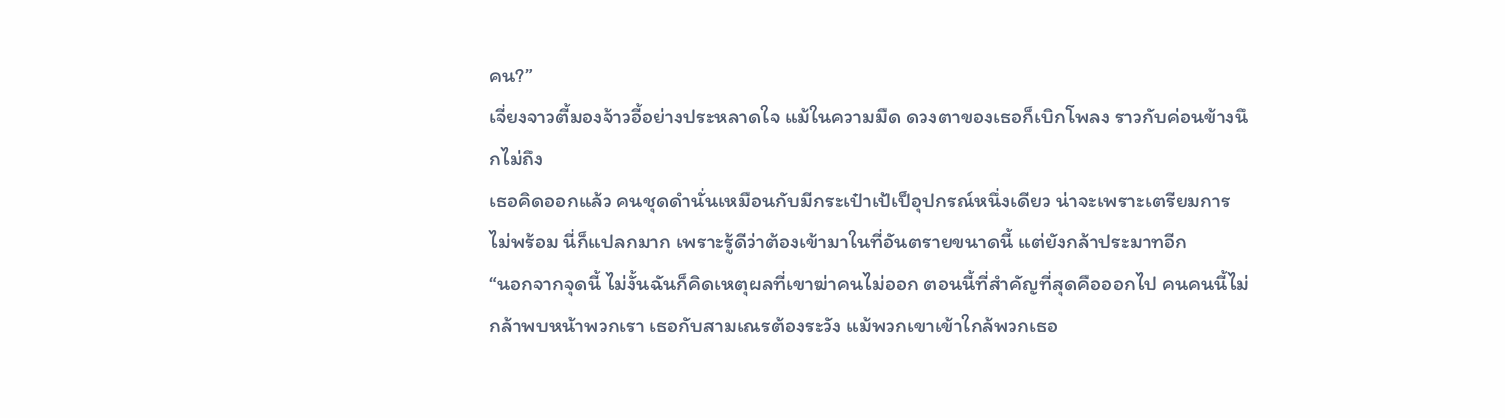คน?”
เจี่ยงจาวตี้มองจ้าวอี้อย่างประหลาดใจ แม้ในความมืด ดวงตาของเธอก็เบิกโพลง ราวกับค่อนข้างนึกไม่ถึง
เธอคิดออกแล้ว คนชุดดำนั่นเหมือนกับมีกระเป๋าเป้เป็อุปกรณ์หนึ่งเดียว น่าจะเพราะเตรียมการไม่พร้อม นี่ก็แปลกมาก เพราะรู้ดีว่าต้องเข้ามาในที่อันตรายขนาดนี้ แต่ยังกล้าประมาทอีก
“นอกจากจุดนี้ ไม่งั้นฉันก็คิดเหตุผลที่เขาฆ่าคนไม่ออก ตอนนี้ที่สำคัญที่สุดคือออกไป คนคนนี้ไม่กล้าพบหน้าพวกเรา เธอกับสามเณรต้องระวัง แม้พวกเขาเข้าใกล้พวกเธอ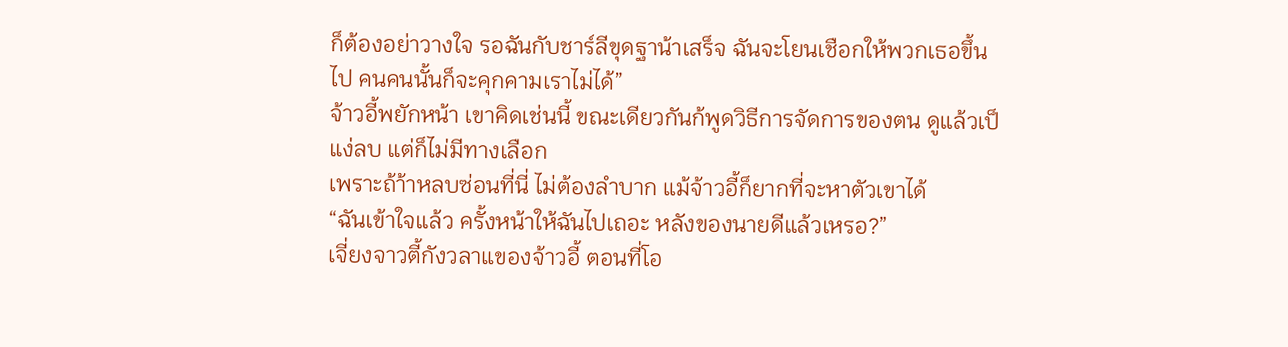ก็ต้องอย่าวางใจ รอฉันกับชาร์ลีขุดฐาน้าเสร็จ ฉันจะโยนเชือกให้พวกเธอขึ้นไป คนคนนั้นก็จะคุกคามเราไม่ได้”
จ้าวอี้พยักหน้า เขาคิดเช่นนี้ ขณะเดียวกันก้พูดวิธีการจัดการของตน ดูแล้วเป็แง่ลบ แต่ก็ไม่มีทางเลือก
เพราะถ้า้าหลบซ่อนที่นี่ ไม่ต้องลำบาก แม้จ้าวอี้ก็ยากที่จะหาตัวเขาได้
“ฉันเข้าใจแล้ว ครั้งหน้าให้ฉันไปเถอะ หลังของนายดีแล้วเหรอ?”
เจี่ยงจาวตี้กังวลาแของจ้าวอี้ ตอนที่โอ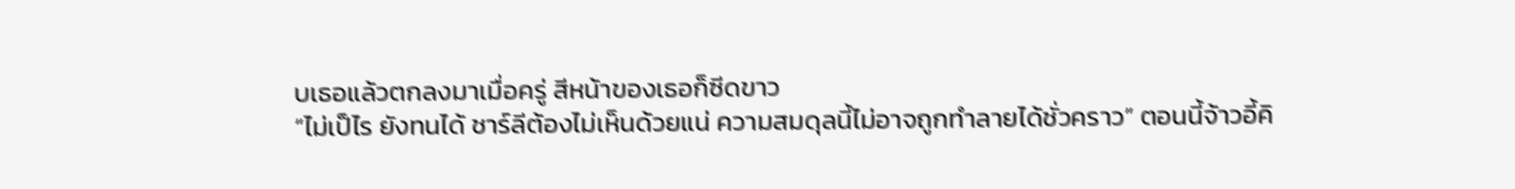บเธอแล้วตกลงมาเมื่อครู่ สีหน้าของเธอก็ซีดขาว
“ไม่เป็ไร ยังทนได้ ชาร์ลีต้องไม่เห็นด้วยแน่ ความสมดุลนี้ไม่อาจถูกทำลายได้ชั่วคราว” ตอนนี้จ้าวอี้คิ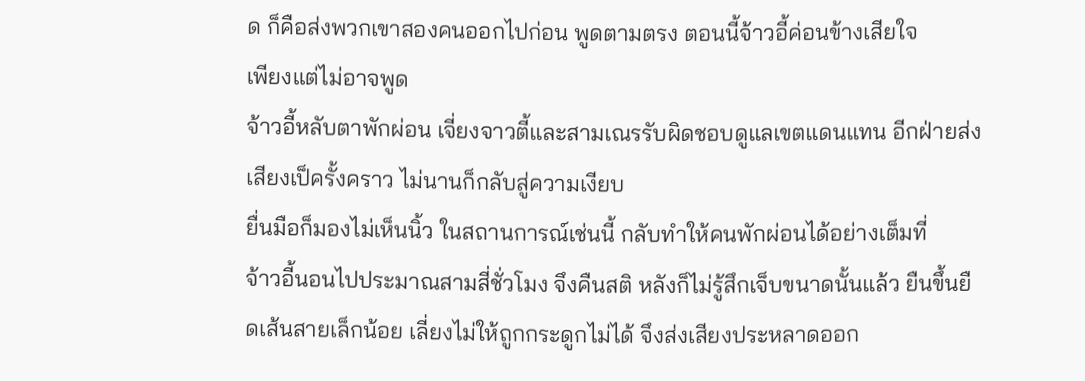ด ก็คือส่งพวกเขาสองคนออกไปก่อน พูดตามตรง ตอนนี้จ้าวอี้ค่อนข้างเสียใจ
เพียงแต่ไม่อาจพูด
จ้าวอี้หลับตาพักผ่อน เจี่ยงจาวตี้และสามเณรรับผิดชอบดูแลเขตแดนแทน อีกฝ่ายส่งเสียงเป็ครั้งคราว ไม่นานก็กลับสู่ความเงียบ
ยื่นมือก็มองไม่เห็นนิ้ว ในสถานการณ์เช่นนี้ กลับทำให้คนพักผ่อนได้อย่างเต็มที่
จ้าวอี้นอนไปประมาณสามสี่ชั่วโมง จึงคืนสติ หลังก็ไม่รู้สึกเจ็บขนาดนั้นแล้ว ยืนขึ้นยืดเส้นสายเล็กน้อย เลี่ยงไม่ให้ถูกกระดูกไม่ได้ จึงส่งเสียงประหลาดออก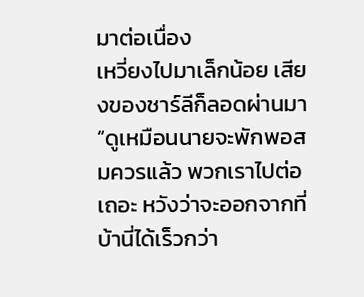มาต่อเนื่อง
เหวี่ยงไปมาเล็กน้อย เสียงของชาร์ลีก็ลอดผ่านมา “ดูเหมือนนายจะพักพอสมควรแล้ว พวกเราไปต่อเถอะ หวังว่าจะออกจากที่บ้านี่ได้เร็วกว่า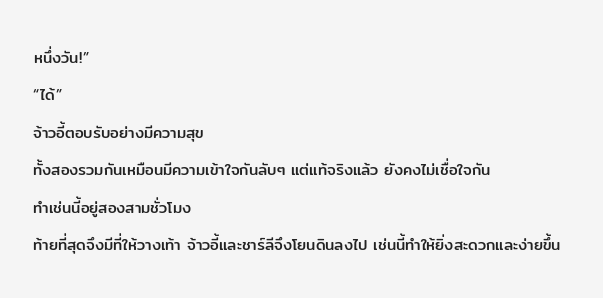หนึ่งวัน!”
“ได้”
จ้าวอี้ตอบรับอย่างมีความสุข
ทั้งสองรวมกันเหมือนมีความเข้าใจกันลับๆ แต่แท้จริงแล้ว ยังคงไม่เชื่อใจกัน
ทำเช่นนี้อยู่สองสามชั่วโมง
ท้ายที่สุดจึงมีที่ให้วางเท้า จ้าวอี้และชาร์ลีจึงโยนดินลงไป เช่นนี้ทำให้ยิ่งสะดวกและง่ายขึ้น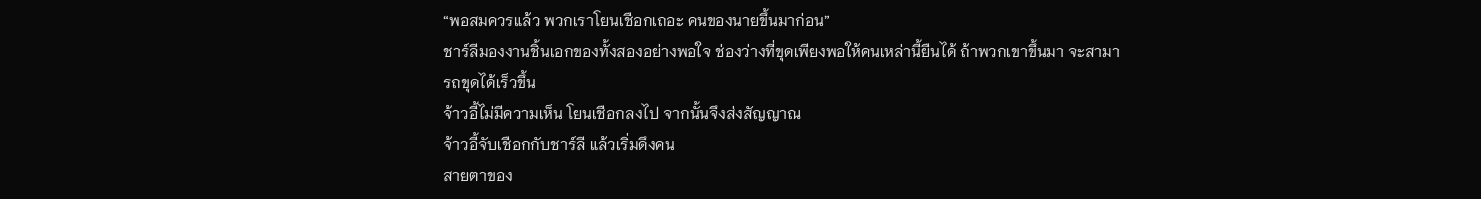“พอสมควรแล้ว พวกเราโยนเชือกเถอะ คนของนายขึ้นมาก่อน”
ชาร์ลีมองงานชิ้นเอกของทั้งสองอย่างพอใจ ช่องว่างที่ขุดเพียงพอให้คนเหล่านี้ยืนได้ ถ้าพวกเขาขึ้นมา จะสามารถขุดได้เร็วขึ้น
จ้าวอี้ไม่มีความเห็น โยนเชือกลงไป จากนั้นจึงส่งสัญญาณ
จ้าวอี้จับเชือกกับชาร์ลี แล้วเริ่มดึงคน
สายตาของ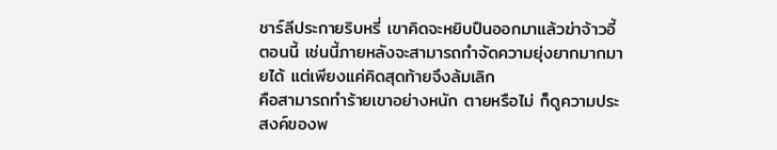ชาร์ลีประกายริบหรี่ เขาคิดจะหยิบปืนออกมาแล้วฆ่าจ้าวอี้ตอนนี้ เช่นนี้ภายหลังจะสามารถกำจัดความยุ่งยากมากมายได้ แต่เพียงแค่คิดสุดท้ายจึงล้มเลิก
คือสามารถทำร้ายเขาอย่างหนัก ตายหรือไม่ ก็ดูความประสงค์ของพ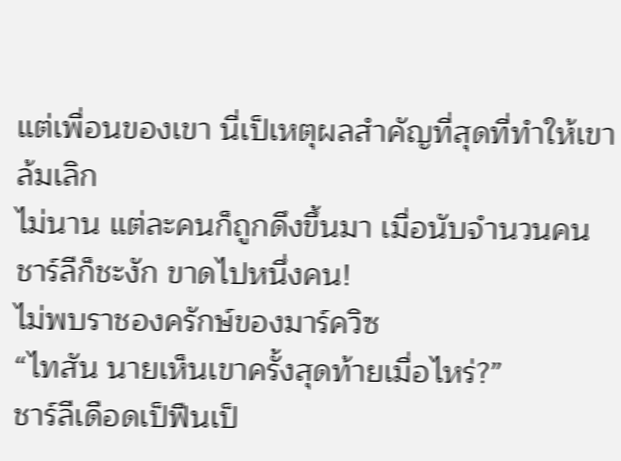แต่เพื่อนของเขา นี่เป็เหตุผลสำคัญที่สุดที่ทำให้เขาล้มเลิก
ไม่นาน แต่ละคนก็ถูกดึงขึ้นมา เมื่อนับจำนวนคน ชาร์ลีก็ชะงัก ขาดไปหนึ่งคน!
ไม่พบราชองครักษ์ของมาร์ควิซ
“ไทสัน นายเห็นเขาครั้งสุดท้ายเมื่อไหร่?”
ชาร์ลีเดือดเป็ฟืนเป็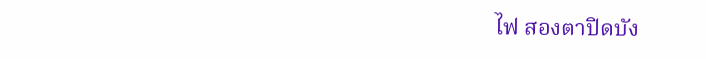ไฟ สองตาปิดบัง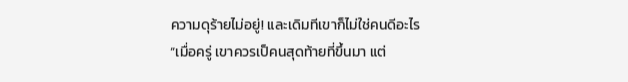ความดุร้ายไม่อยู่! และเดิมทีเขาก็ไม่ใช่คนดีอะไร
“เมื่อครู่ เขาควรเป็คนสุดท้ายที่ขึ้นมา แต่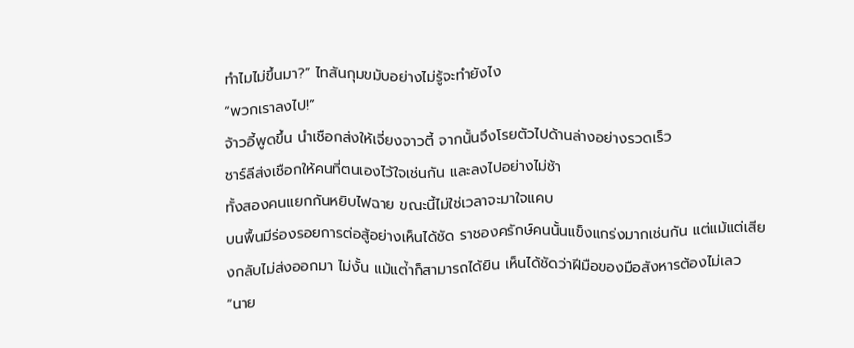ทำไมไม่ขึ้นมา?” ไทสันกุมขมับอย่างไม่รู้จะทำยังไง
“พวกเราลงไป!”
จ้าวอี้พูดขึ้น นำเชือกส่งให้เจี่ยงจาวตี้ จากนั้นจึงโรยตัวไปด้านล่างอย่างรวดเร็ว
ชาร์ลีส่งเชือกให้คนที่ตนเองไว้ใจเช่นกัน และลงไปอย่างไม่ช้า
ทั้งสองคนแยกกันหยิบไฟฉาย ขณะนี้ไม่ใช่เวลาจะมาใจแคบ
บนพื้นมีร่องรอยการต่อสู้อย่างเห็นได้ชัด ราชองครักษ์คนนั้นแข็งแกร่งมากเช่นกัน แต่แม้แต่เสียงกลับไม่ส่งออกมา ไม่งั้น แม้แต่้าก็สามารถได้ยิน เห็นได้ชัดว่าฝีมือของมือสังหารต้องไม่เลว
“นาย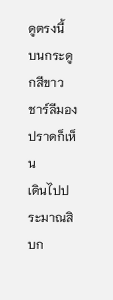ดูตรงนี้
บนกระดูกสีขาว ชาร์ลีมองปราดก็เห็น
เดินไปประมาณสิบก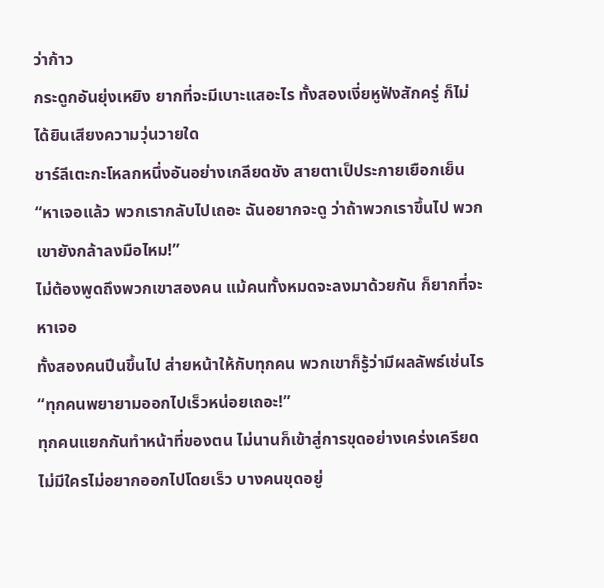ว่าก้าว
กระดูกอันยุ่งเหยิง ยากที่จะมีเบาะแสอะไร ทั้งสองเงี่ยหูฟังสักครู่ ก็ไม่ได้ยินเสียงความวุ่นวายใด
ชาร์ลีเตะกะโหลกหนึ่งอันอย่างเกลียดชัง สายตาเป็ประกายเยือกเย็น “หาเจอแล้ว พวกเรากลับไปเถอะ ฉันอยากจะดู ว่าถ้าพวกเราขึ้นไป พวกเขายังกล้าลงมือไหม!”
ไม่ต้องพูดถึงพวกเขาสองคน แม้คนทั้งหมดจะลงมาด้วยกัน ก็ยากที่จะหาเจอ
ทั้งสองคนปีนขึ้นไป ส่ายหน้าให้กับทุกคน พวกเขาก็รู้ว่ามีผลลัพธ์เช่นไร
“ทุกคนพยายามออกไปเร็วหน่อยเถอะ!”
ทุกคนแยกกันทำหน้าที่ของตน ไม่นานก็เข้าสู่การขุดอย่างเคร่งเครียด ไม่มีใครไม่อยากออกไปโดยเร็ว บางคนขุดอยู่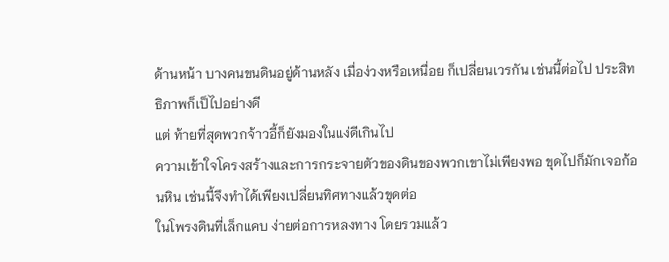ด้านหน้า บางคนขนดินอยู่ด้านหลัง เมื่อง่วงหรือเหนื่อย ก็เปลี่ยนเวรกัน เช่นนี้ต่อไป ประสิทธิภาพก็เป็ไปอย่างดี
แต่ ท้ายที่สุดพวกจ้าวอี้ก็ยังมองในแง่ดีเกินไป
ความเข้าใจโครงสร้างและการกระจายตัวของดินของพวกเขาไม่เพียงพอ ขุดไปก็มักเจอก้อนหิน เช่นนี้จึงทำได้เพียงเปลี่ยนทิศทางแล้วขุดต่อ
ในโพรงดินที่เล็กแคบ ง่ายต่อการหลงทาง โดยรวมแล้ว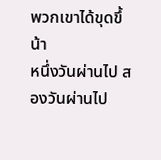พวกเขาได้ขุดขึ้น้า
หนึ่งวันผ่านไป สองวันผ่านไป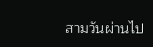สามวันผ่านไป